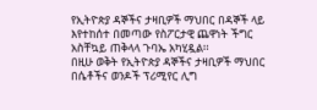የኢትዮጵያ ዳኞችና ታዛቢዎች ማህበር በዳኞች ላይ እየተከሰተ በመጣው የስፖርታዊ ጨዋነት ችግር አስቸኳይ ጠቅላላ ጉባኤ አካሂዷል፡፡
በዚሁ ወቅት የኢትዮጵያ ዳኞችና ታዛቢዎች ማህበር በሴቶችና ወንዶች ፕሪሚየር ሊግ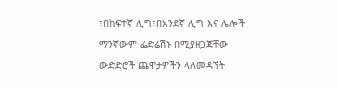፣በከፍተኛ ሊግ፣በአንደኛ ሊግ እና ሌሎች ማንኛውም ፌድሬሽኑ በሚያዘጋጃቸው ውድድሮች ጨዋታዎችን ላለመዳኘት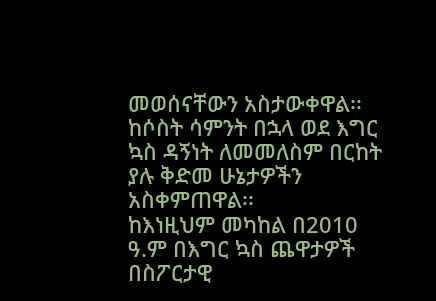መወሰናቸውን አስታውቀዋል፡፡
ከሶስት ሳምንት በኋላ ወደ እግር ኳስ ዳኝነት ለመመለስም በርከት ያሉ ቅድመ ሁኔታዎችን አስቀምጠዋል፡፡
ከእነዚህም መካከል በ2010 ዓ.ም በእግር ኳስ ጨዋታዎች በስፖርታዊ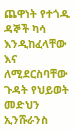ጨዋነት የተጎዱ ዳኞች ካሳ እንዲከፈላቸው እና ለሚደርስባቸው ጉዳት የህይወት መድህን ኢንሹራንስ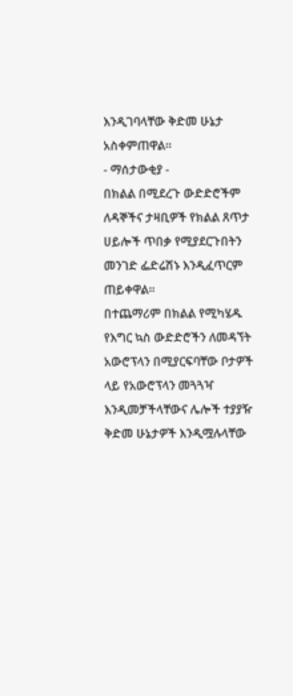እንዲገባላቸው ቅድመ ሁኔታ አስቀምጠዋል፡፡
- ማሰታውቂያ -
በክልል በሚደረጉ ውድድሮችም ለዳኞችና ታዛቢዎች የክልል ጸጥታ ሀይሎች ጥበቃ የሚያደርጉበትን መንገድ ፌድሬሽኑ እንዲፈጥርም ጠይቀዋል፡፡
በተጨማሪም በክልል የሚካሄዱ የእግር ኳስ ውድድሮችን ለመዳኘት አውሮፕላን በሚያርፍባቸው ቦታዎች ላይ የአውሮፕላን መጓጓዣ እንዲመቻችላቸውና ሌሎች ተያያዥ ቅድመ ሁኔታዎች እንዲሟሉላቸው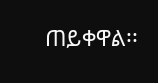ጠይቀዋል፡፡